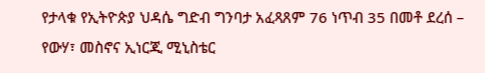የታላቁ የኢትዮጵያ ህዳሴ ግድብ ግንባታ አፈጻጸም 76 ነጥብ 35 በመቶ ደረሰ – የውሃ፣ መስኖና ኢነርጂ ሚኒስቴር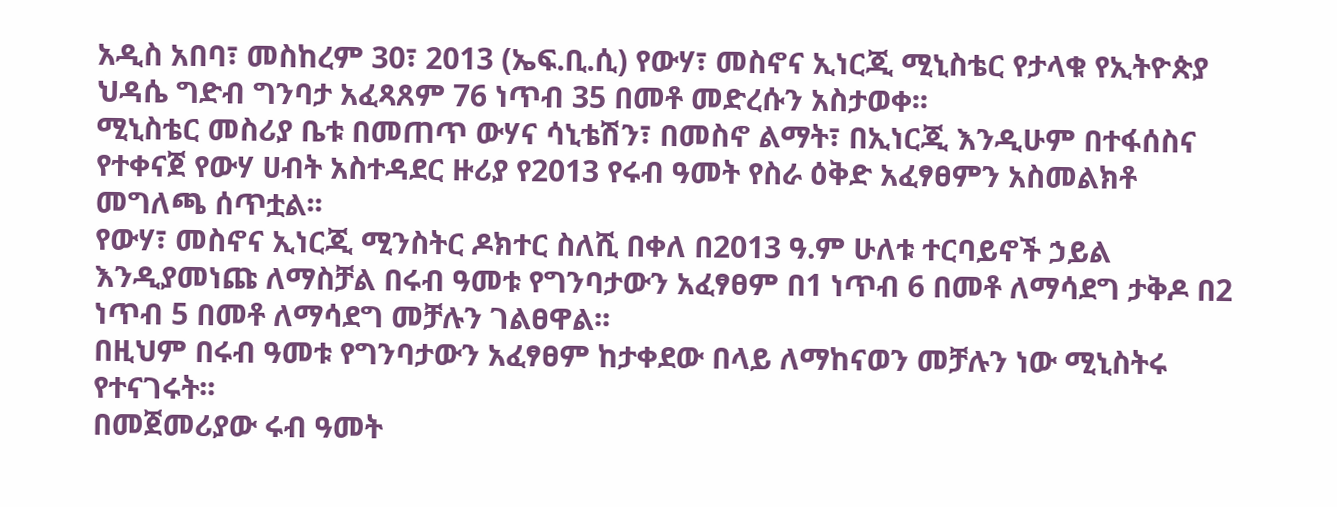አዲስ አበባ፣ መስከረም 30፣ 2013 (ኤፍ.ቢ.ሲ) የውሃ፣ መስኖና ኢነርጂ ሚኒስቴር የታላቁ የኢትዮጵያ ህዳሴ ግድብ ግንባታ አፈጻጸም 76 ነጥብ 35 በመቶ መድረሱን አስታወቀ፡፡
ሚኒስቴር መስሪያ ቤቱ በመጠጥ ውሃና ሳኒቴሽን፣ በመስኖ ልማት፣ በኢነርጂ እንዲሁም በተፋሰስና የተቀናጀ የውሃ ሀብት አስተዳደር ዙሪያ የ2013 የሩብ ዓመት የስራ ዕቅድ አፈፃፀምን አስመልክቶ መግለጫ ሰጥቷል፡፡
የውሃ፣ መስኖና ኢነርጂ ሚንስትር ዶክተር ስለሺ በቀለ በ2013 ዓ.ም ሁለቱ ተርባይኖች ኃይል እንዲያመነጩ ለማስቻል በሩብ ዓመቱ የግንባታውን አፈፃፀም በ1 ነጥብ 6 በመቶ ለማሳደግ ታቅዶ በ2 ነጥብ 5 በመቶ ለማሳደግ መቻሉን ገልፀዋል፡፡
በዚህም በሩብ ዓመቱ የግንባታውን አፈፃፀም ከታቀደው በላይ ለማከናወን መቻሉን ነው ሚኒስትሩ የተናገሩት፡፡
በመጀመሪያው ሩብ ዓመት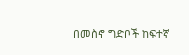በመስኖ ግድቦች ከፍተኛ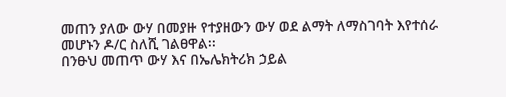መጠን ያለው ውሃ በመያዙ የተያዘውን ውሃ ወደ ልማት ለማስገባት እየተሰራ መሆኑን ዶ/ር ስለሺ ገልፀዋል፡፡
በንፁህ መጠጥ ውሃ እና በኤሌክትሪክ ኃይል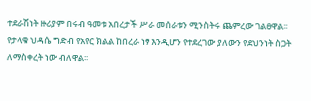ተደራሽነት ዙሪያም በሩብ ዓመቱ አበረታች ሥራ መሰራቱን ሚንስትሩ ጨምረው ገልፀዋል፡፡
የታላቁ ህዳሴ ግድብ የአየር ክልል ከበረራ ነፃ እንዲሆን የተደረገው ያለውን የደህንነት ስጋት ለማስቀረት ነው ብለዋል፡፡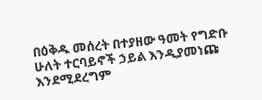በዕቅዱ መሰረት በተያዘው ዓመት የግድቡ ሁለት ተርባይኖች ኃይል እንዲያመነጩ እንደሚደረግም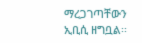ማረጋገጣቸውን ኢቢሲ ዘግቧል፡፡